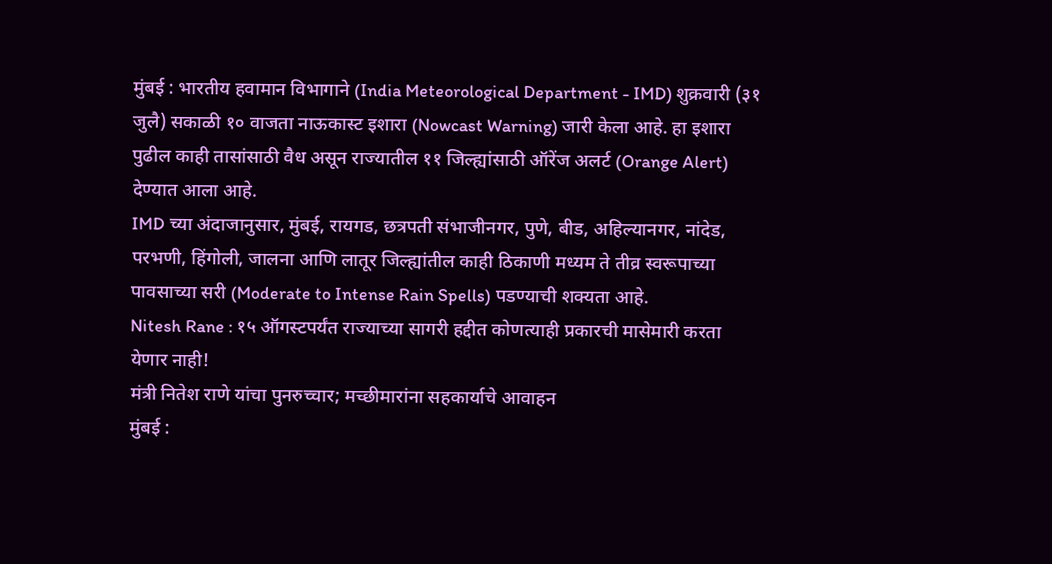मुंबई : भारतीय हवामान विभागाने (India Meteorological Department - IMD) शुक्रवारी (३१ जुलै) सकाळी १० वाजता नाऊकास्ट इशारा (Nowcast Warning) जारी केला आहे. हा इशारा पुढील काही तासांसाठी वैध असून राज्यातील ११ जिल्ह्यांसाठी ऑरेंज अलर्ट (Orange Alert) देण्यात आला आहे.
IMD च्या अंदाजानुसार, मुंबई, रायगड, छत्रपती संभाजीनगर, पुणे, बीड, अहिल्यानगर, नांदेड, परभणी, हिंगोली, जालना आणि लातूर जिल्ह्यांतील काही ठिकाणी मध्यम ते तीव्र स्वरूपाच्या पावसाच्या सरी (Moderate to Intense Rain Spells) पडण्याची शक्यता आहे.
Nitesh Rane : १५ ऑगस्टपर्यंत राज्याच्या सागरी हद्दीत कोणत्याही प्रकारची मासेमारी करता येणार नाही!
मंत्री नितेश राणे यांचा पुनरुच्चार; मच्छीमारांना सहकार्याचे आवाहन
मुंबई :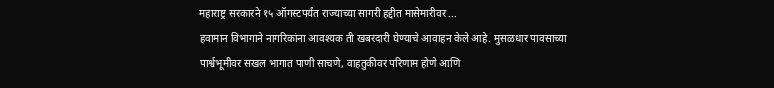महाराष्ट्र सरकारने १५ ऑगस्टपर्यंत राज्याच्या सागरी हद्दीत मासेमारीवर ...
हवामान विभागाने नागरिकांना आवश्यक ती खबरदारी घेण्याचे आवाहन केले आहे. मुसळधार पावसाच्या पार्श्वभूमीवर सखल भागात पाणी साचणे, वाहतुकीवर परिणाम होणे आणि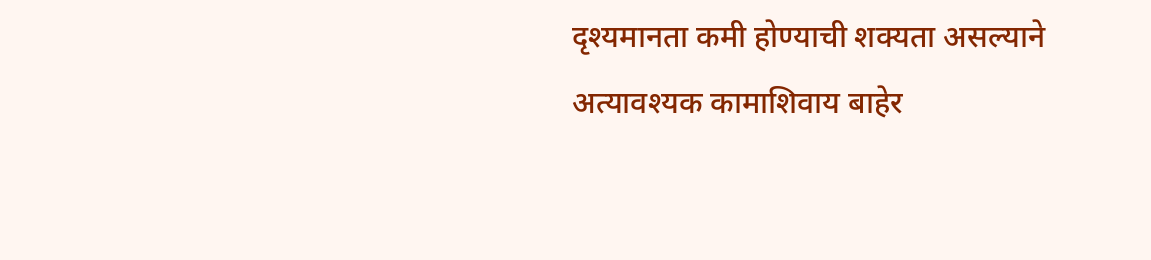दृश्यमानता कमी होण्याची शक्यता असल्याने अत्यावश्यक कामाशिवाय बाहेर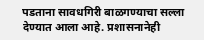पडताना सावधगिरी बाळगण्याचा सल्ला देण्यात आला आहे. प्रशासनानेही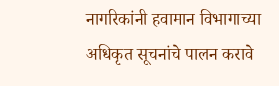नागरिकांनी हवामान विभागाच्या अधिकृत सूचनांचे पालन करावे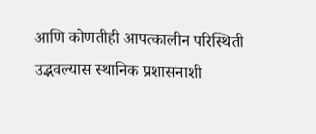आणि कोणतीही आपत्कालीन परिस्थिती उद्भवल्यास स्थानिक प्रशासनाशी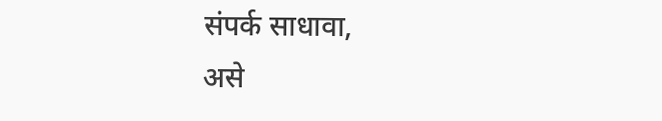संपर्क साधावा,
असे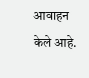आवाहन केले आहे.